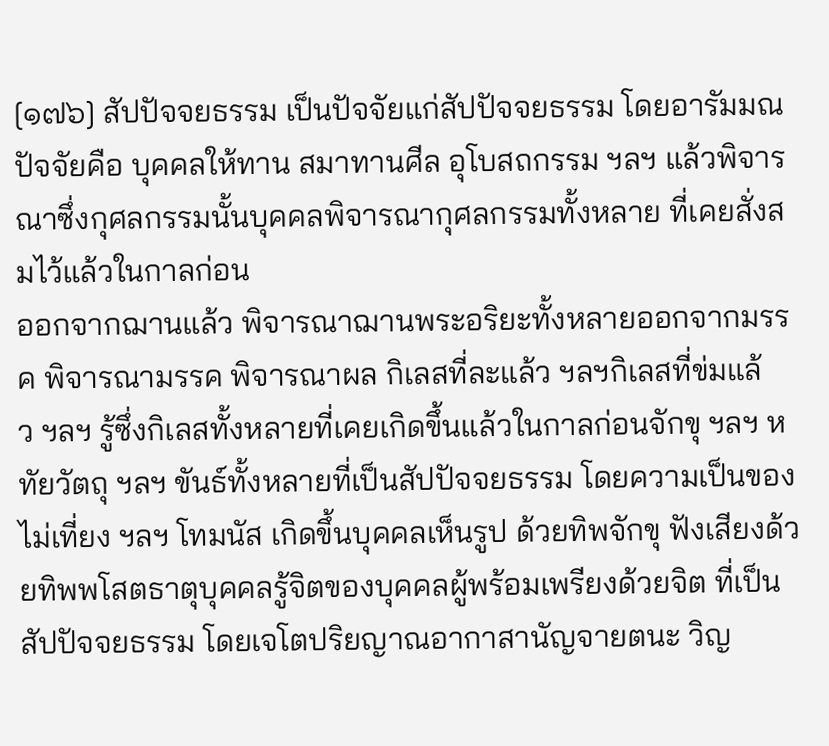[๑๗๖] สัปปัจจยธรรม เป็นปัจจัยแก่สัปปัจจยธรรม โดยอารัมมณปัจจัยคือ บุคคลให้ทาน สมาทานศีล อุโบสถกรรม ฯลฯ แล้วพิจารณาซึ่งกุศลกรรมนั้นบุคคลพิจารณากุศลกรรมทั้งหลาย ที่เคยสั่งสมไว้แล้วในกาลก่อน
ออกจากฌานแล้ว พิจารณาฌานพระอริยะทั้งหลายออกจากมรรค พิจารณามรรค พิจารณาผล กิเลสที่ละแล้ว ฯลฯกิเลสที่ข่มแล้ว ฯลฯ รู้ซึ่งกิเลสทั้งหลายที่เคยเกิดขึ้นแล้วในกาลก่อนจักขุ ฯลฯ หทัยวัตถุ ฯลฯ ขันธ์ทั้งหลายที่เป็นสัปปัจจยธรรม โดยความเป็นของไม่เที่ยง ฯลฯ โทมนัส เกิดขึ้นบุคคลเห็นรูป ด้วยทิพจักขุ ฟังเสียงด้วยทิพพโสตธาตุบุคคลรู้จิตของบุคคลผู้พร้อมเพรียงด้วยจิต ที่เป็นสัปปัจจยธรรม โดยเจโตปริยญาณอากาสานัญจายตนะ วิญ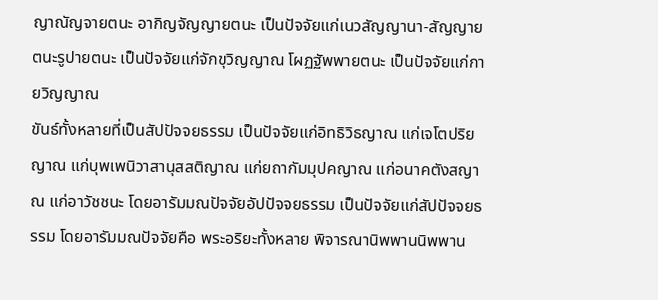ญาณัญจายตนะ อากิญจัญญายตนะ เป็นปัจจัยแก่เนวสัญญานา-สัญญายตนะรูปายตนะ เป็นปัจจัยแก่จักขุวิญญาณ โผฏฐัพพายตนะ เป็นปัจจัยแก่กายวิญญาณ
ขันธ์ทั้งหลายที่เป็นสัปปัจจยธรรม เป็นปัจจัยแก่อิทธิวิธญาณ แก่เจโตปริยญาณ แก่บุพเพนิวาสานุสสติญาณ แก่ยถากัมมุปคญาณ แก่อนาคตังสญาณ แก่อาวัชชนะ โดยอารัมมณปัจจัยอัปปัจจยธรรม เป็นปัจจัยแก่สัปปัจจยธรรม โดยอารัมมณปัจจัยคือ พระอริยะทั้งหลาย พิจารณานิพพานนิพพาน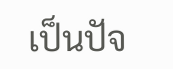เป็นปัจ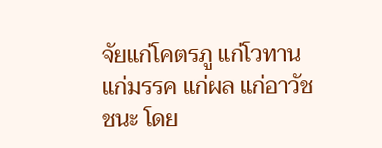จัยแก่โคตรภู แก่โวทาน แก่มรรค แก่ผล แก่อาวัชชนะ โดย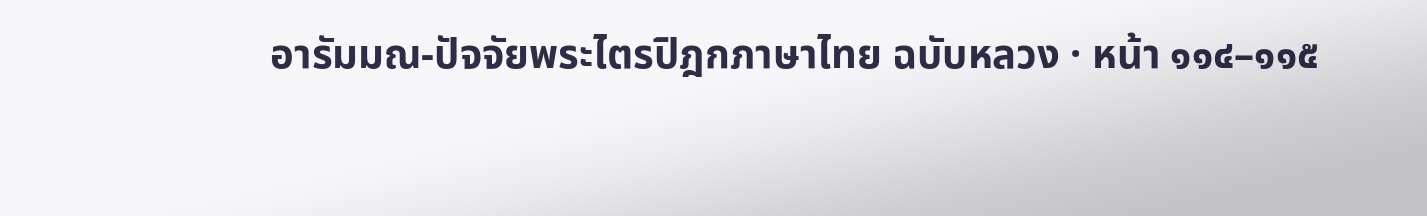อารัมมณ-ปัจจัยพระไตรปิฎกภาษาไทย ฉบับหลวง · หน้า ๑๑๔–๑๑๕